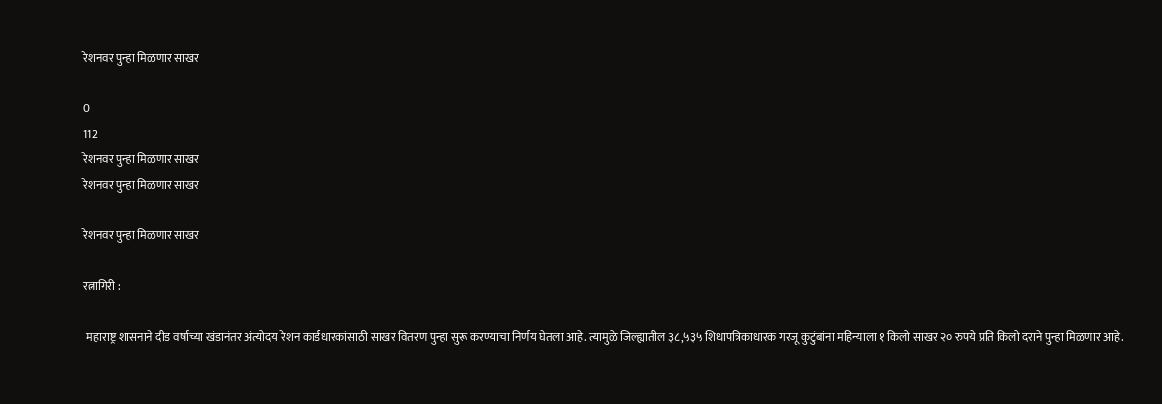रेशनवर पुन्हा मिळणार साखर

0
112
रेशनवर पुन्हा मिळणार साखर
रेशनवर पुन्हा मिळणार साखर

रेशनवर पुन्हा मिळणार साखर

रत्नागिरी :

 महाराष्ट्र शासनाने दीड वर्षाच्या खंडानंतर अंत्योदय रेशन कार्डधारकांसाठी साखर वितरण पुन्हा सुरू करण्याचा निर्णय घेतला आहे. त्यामुळे जिल्ह्यातील ३८,५३५ शिधापत्रिकाधारक गरजू कुटुंबांना महिन्याला १ किलो साखर २० रुपये प्रति किलो दराने पुन्हा मिळणार आहे.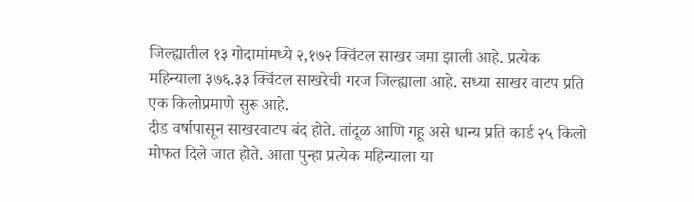जिल्ह्यातील १३ गोदामांमध्ये २,१७२ क्विंटल साखर जमा झाली आहे. प्रत्येक महिन्याला ३७६.३३ क्विंटल साखरेची गरज जिल्ह्याला आहे. सध्या साखर वाटप प्रति एक किलोप्रमाणे सुरू आहे.
दीड वर्षापासून साखरवाटप बंद होते. तांदूळ आणि गहू असे धान्य प्रति कार्ड २५ किलो मोफत दिले जात होते. आता पुन्हा प्रत्येक महिन्याला या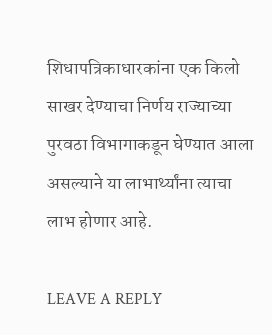शिधापत्रिकाधारकांना एक किलो साखर देण्याचा निर्णय राज्याच्या पुरवठा विभागाकडून घेण्यात आला असल्याने या लाभार्थ्यांना त्याचा लाभ होणार आहे.

LEAVE A REPLY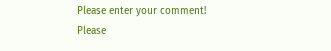Please enter your comment!
Please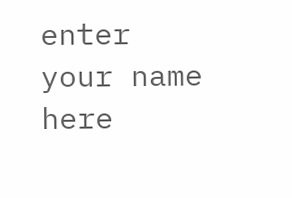enter your name here